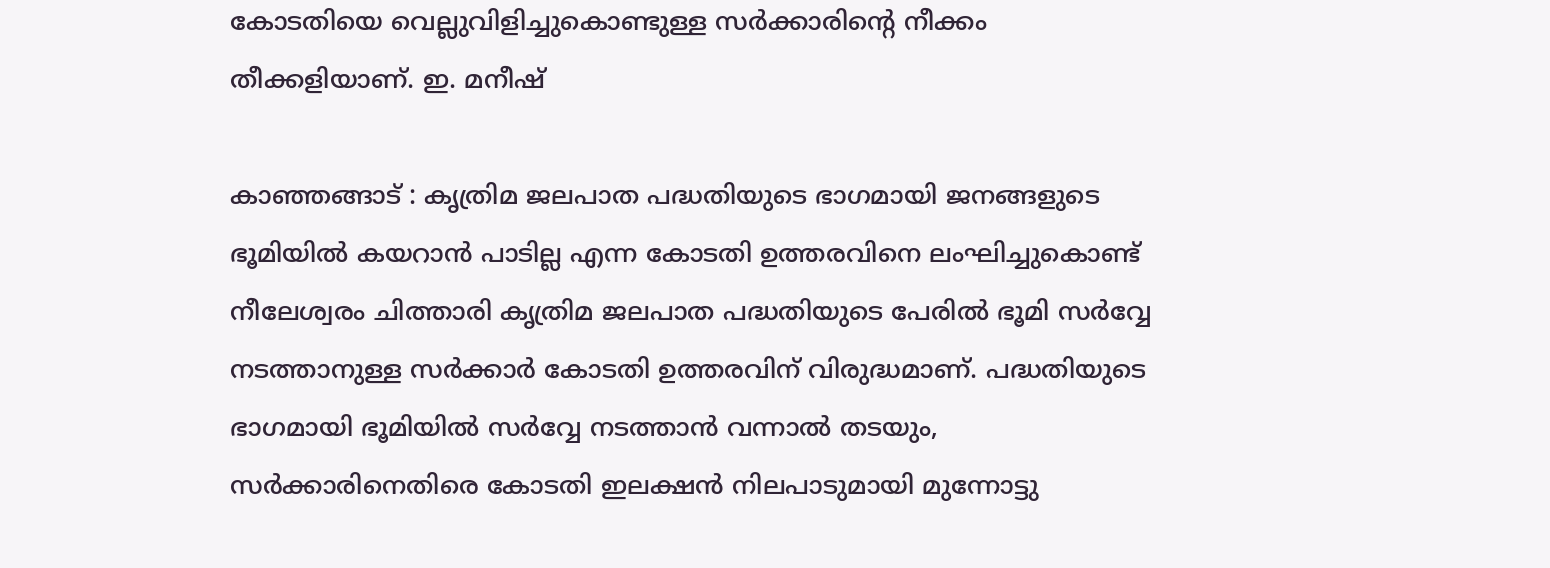കോടതിയെ വെല്ലുവിളിച്ചുകൊണ്ടുള്ള സര്‍ക്കാരിന്റെ നീക്കം തീക്കളിയാണ്. ഇ. മനീഷ്

കാഞ്ഞങ്ങാട് : കൃത്രിമ ജലപാത പദ്ധതിയുടെ ഭാഗമായി ജനങ്ങളുടെ ഭൂമിയില്‍ കയറാന്‍ പാടില്ല എന്ന കോടതി ഉത്തരവിനെ ലംഘിച്ചുകൊണ്ട് നീലേശ്വരം ചിത്താരി കൃത്രിമ ജലപാത പദ്ധതിയുടെ പേരില്‍ ഭൂമി സര്‍വ്വേ നടത്താനുള്ള സര്‍ക്കാര്‍ കോടതി ഉത്തരവിന് വിരുദ്ധമാണ്. പദ്ധതിയുടെ ഭാഗമായി ഭൂമിയില്‍ സര്‍വ്വേ നടത്താന്‍ വന്നാല്‍ തടയും, സര്‍ക്കാരിനെതിരെ കോടതി ഇലക്ഷന്‍ നിലപാടുമായി മുന്നോട്ടു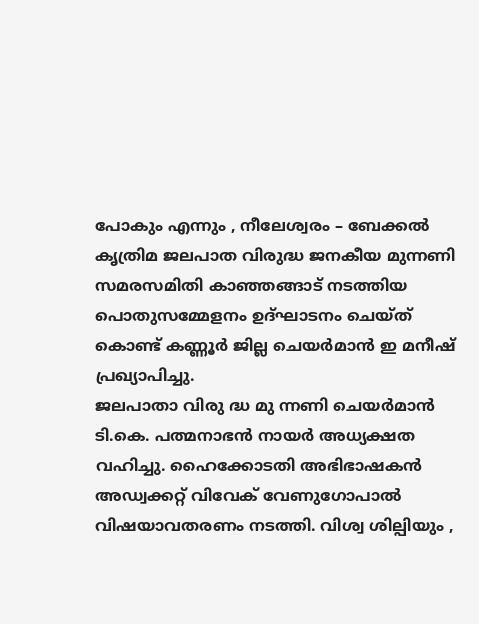പോകും എന്നും , നീലേശ്വരം – ബേക്കല്‍ കൃത്രിമ ജലപാത വിരുദ്ധ ജനകീയ മുന്നണി സമരസമിതി കാഞ്ഞങ്ങാട് നടത്തിയ പൊതുസമ്മേളനം ഉദ്ഘാടനം ചെയ്ത് കൊണ്ട് കണ്ണൂര്‍ ജില്ല ചെയര്‍മാന്‍ ഇ മനീഷ് പ്രഖ്യാപിച്ചു.
ജലപാതാ വിരു ദ്ധ മു ന്നണി ചെയര്‍മാന്‍ ടി.കെ. പത്മനാഭന്‍ നായര്‍ അധ്യക്ഷത വഹിച്ചു. ഹൈക്കോടതി അഭിഭാഷകന്‍ അഡ്വക്കറ്റ് വിവേക് വേണുഗോപാല്‍ വിഷയാവതരണം നടത്തി. വിശ്വ ശില്പിയും ,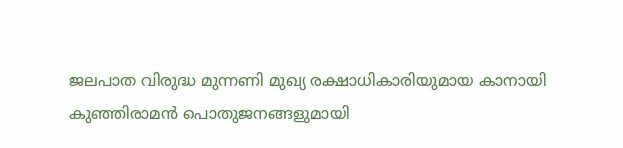ജലപാത വിരുദ്ധ മുന്നണി മുഖ്യ രക്ഷാധികാരിയുമായ കാനായി കുഞ്ഞിരാമന്‍ പൊതുജനങ്ങളുമായി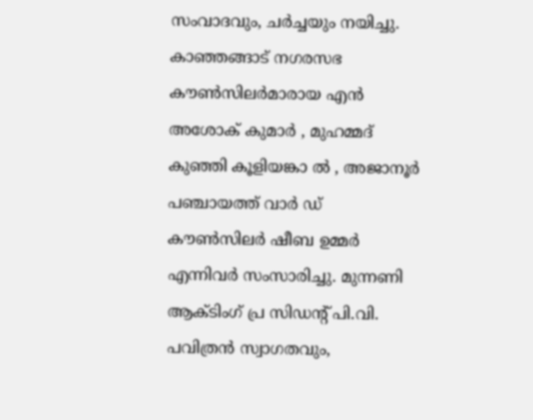സംവാദവും, ചര്‍ച്ചയും നയിച്ചു. കാഞ്ഞങ്ങാട് നഗരസഭ കൗണ്‍സിലര്‍മാരായ എന്‍ അശോക് കുമാര്‍ , മുഹമ്മദ് കുഞ്ഞി കൂളിയങ്കാ ല്‍ , അജാനൂര്‍ പഞ്ചായത്ത് വാര്‍ ഡ് കൗണ്‍സിലര്‍ ഷീബ ഉമ്മര്‍ എന്നിവര്‍ സംസാരിച്ചു. മുന്നണി ആക്ടിംഗ് പ്ര സിഡന്റ് പി.വി. പവിത്രന്‍ സ്വാഗതവും,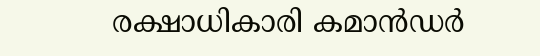രക്ഷാധികാരി കമാന്‍ഡര്‍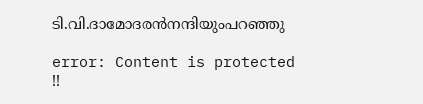ടി.വി.ദാമോദരന്‍നന്ദിയുംപറഞ്ഞു

error: Content is protected !!